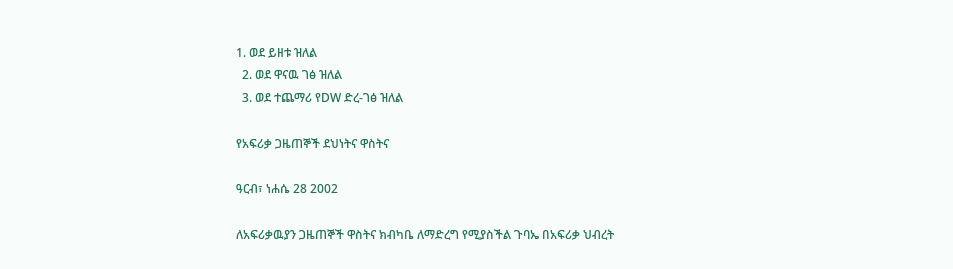1. ወደ ይዘቱ ዝለል
  2. ወደ ዋናዉ ገፅ ዝለል
  3. ወደ ተጨማሪ የDW ድረ-ገፅ ዝለል

የአፍሪቃ ጋዜጠኞች ደህነትና ዋስትና

ዓርብ፣ ነሐሴ 28 2002

ለአፍሪቃዉያን ጋዜጠኞች ዋስትና ክብካቤ ለማድረግ የሚያስችል ጉባኤ በአፍሪቃ ህብረት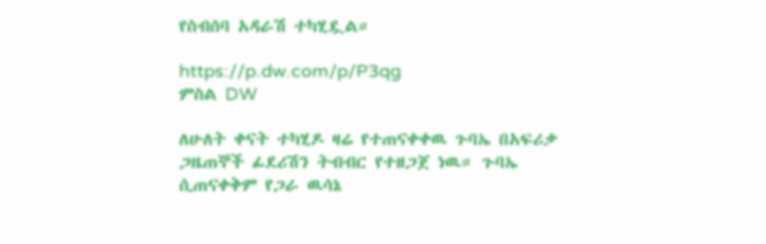የስብሰባ አዳራሽ ተካሂዷል።

https://p.dw.com/p/P3qg
ምስል DW

ለሁለት ቀናት ተካሂዶ ዛሬ የተጠናቀቀዉ ጉባኤ በአፍሪቃ ጋዜጠኞች ፊደሪሽን ትብብር የተዘጋጀ ነዉ። ጉባኤ ሲጠናቀቅም የጋራ ዉሳኔ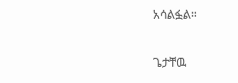አሳልፏል።

ጌታቸዉ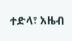ተድላ፣ አዜብ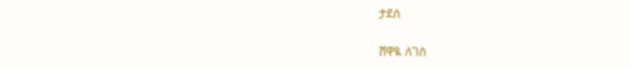ታደሰ

ሸዋዪ ለገሰ